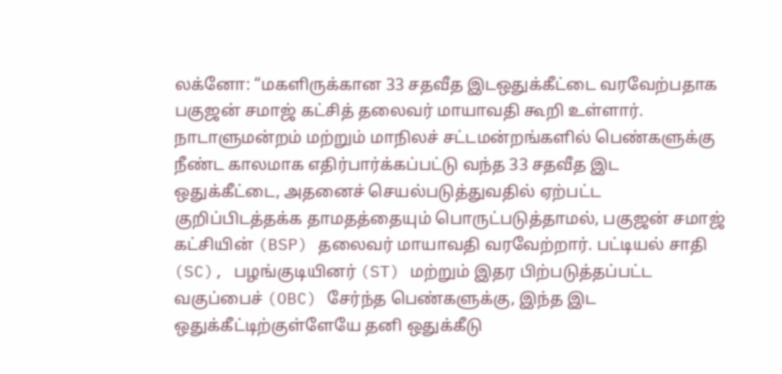லக்னோ: “மகளிருக்கான 33 சதவீத இடஒதுக்கீட்டை வரவேற்பதாக பகுஜன் சமாஜ் கட்சித் தலைவர் மாயாவதி கூறி உள்ளார்.
நாடாளுமன்றம் மற்றும் மாநிலச் சட்டமன்றங்களில் பெண்களுக்கு நீண்ட காலமாக எதிர்பார்க்கப்பட்டு வந்த 33 சதவீத இட ஒதுக்கீட்டை, அதனைச் செயல்படுத்துவதில் ஏற்பட்ட குறிப்பிடத்தக்க தாமதத்தையும் பொருட்படுத்தாமல், பகுஜன் சமாஜ் கட்சியின் (BSP) தலைவர் மாயாவதி வரவேற்றார். பட்டியல் சாதி (SC), பழங்குடியினர் (ST) மற்றும் இதர பிற்படுத்தப்பட்ட வகுப்பைச் (OBC) சேர்ந்த பெண்களுக்கு, இந்த இட ஒதுக்கீட்டிற்குள்ளேயே தனி ஒதுக்கீடு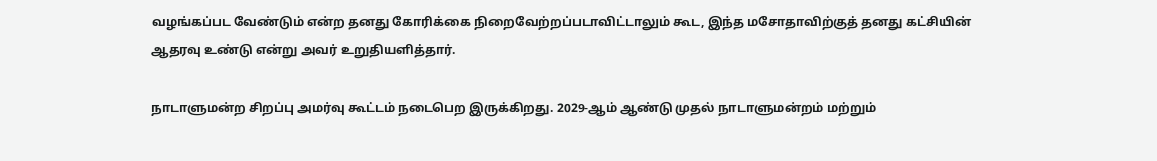வழங்கப்பட வேண்டும் என்ற தனது கோரிக்கை நிறைவேற்றப்படாவிட்டாலும் கூட, இந்த மசோதாவிற்குத் தனது கட்சியின் ஆதரவு உண்டு என்று அவர் உறுதியளித்தார்.

நாடாளுமன்ற சிறப்பு அமர்வு கூட்டம் நடைபெற இருக்கிறது. 2029-ஆம் ஆண்டு முதல் நாடாளுமன்றம் மற்றும்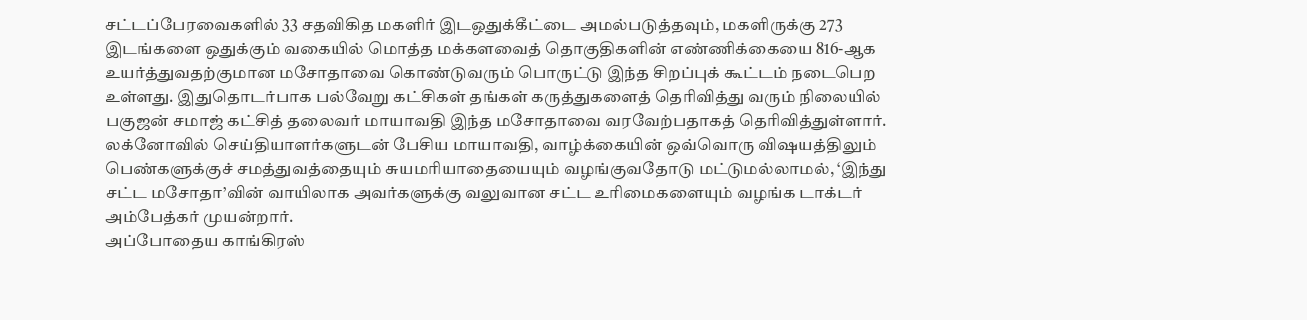சட்டப்பேரவைகளில் 33 சதவிகித மகளிர் இடஒதுக்கீட்டை அமல்படுத்தவும், மகளிருக்கு 273 இடங்களை ஒதுக்கும் வகையில் மொத்த மக்களவைத் தொகுதிகளின் எண்ணிக்கையை 816-ஆக உயர்த்துவதற்குமான மசோதாவை கொண்டுவரும் பொருட்டு இந்த சிறப்புக் கூட்டம் நடைபெற உள்ளது. இதுதொடர்பாக பல்வேறு கட்சிகள் தங்கள் கருத்துகளைத் தெரிவித்து வரும் நிலையில் பகுஜன் சமாஜ் கட்சித் தலைவர் மாயாவதி இந்த மசோதாவை வரவேற்பதாகத் தெரிவித்துள்ளார்.
லக்னோவில் செய்தியாளர்களுடன் பேசிய மாயாவதி, வாழ்க்கையின் ஒவ்வொரு விஷயத்திலும் பெண்களுக்குச் சமத்துவத்தையும் சுயமரியாதையையும் வழங்குவதோடு மட்டுமல்லாமல், ‘இந்து சட்ட மசோதா’வின் வாயிலாக அவர்களுக்கு வலுவான சட்ட உரிமைகளையும் வழங்க டாக்டர் அம்பேத்கர் முயன்றார்.
அப்போதைய காங்கிரஸ்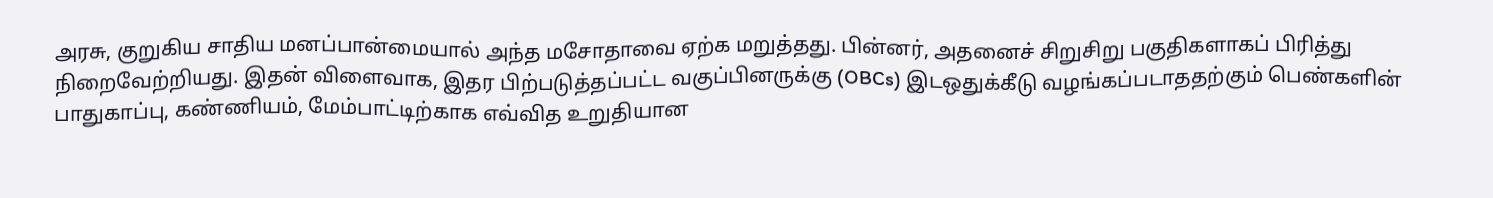அரசு, குறுகிய சாதிய மனப்பான்மையால் அந்த மசோதாவை ஏற்க மறுத்தது. பின்னர், அதனைச் சிறுசிறு பகுதிகளாகப் பிரித்து நிறைவேற்றியது. இதன் விளைவாக, இதர பிற்படுத்தப்பட்ட வகுப்பினருக்கு (OBCs) இடஒதுக்கீடு வழங்கப்படாததற்கும் பெண்களின் பாதுகாப்பு, கண்ணியம், மேம்பாட்டிற்காக எவ்வித உறுதியான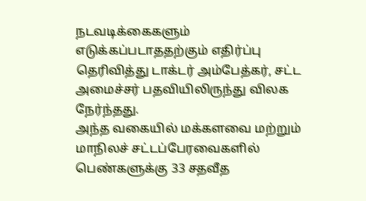நடவடிக்கைகளும் எடுக்கப்படாததற்கும் எதிர்ப்பு தெரிவித்து டாக்டர் அம்பேத்கர், சட்ட அமைச்சர் பதவியிலிருந்து விலக நேர்ந்தது.
அந்த வகையில் மக்களவை மற்றும் மாநிலச் சட்டப்பேரவைகளில் பெண்களுக்கு 33 சதவீத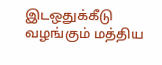இடஒதுக்கீடு வழங்கும் மத்திய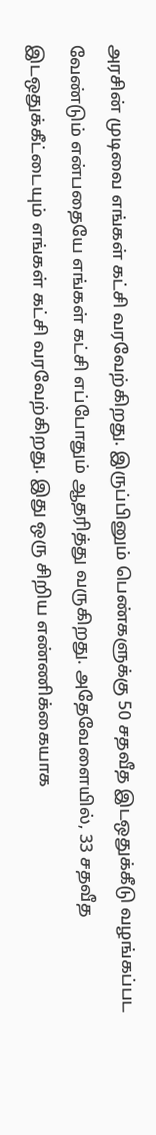அரசின் முடிவை எங்கள் கட்சி வரவேற்கிறது. இருப்பினும் பெண்களுக்கு 50 சதவீத இடஒதுக்கீடு வழங்கப்பட வேண்டும் என்பதையே எங்கள் கட்சி எப்போதும் ஆதரித்து வருகிறது. அதேவேளையில், 33 சதவீத இடஒதுக்கீட்டையும் எங்கள் கட்சி வரவேற்கிறது. இது ஒரு சிறிய எண்ணிக்கையாக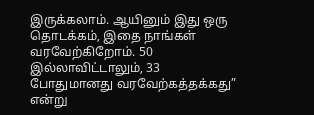இருக்கலாம். ஆயினும் இது ஒரு தொடக்கம், இதை நாங்கள் வரவேற்கிறோம். 50 இல்லாவிட்டாலும், 33 போதுமானது வரவேற்கத்தக்கது” என்று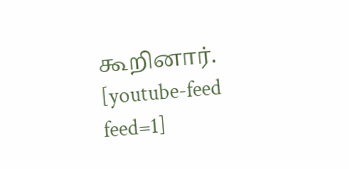கூறினார்.
[youtube-feed feed=1]